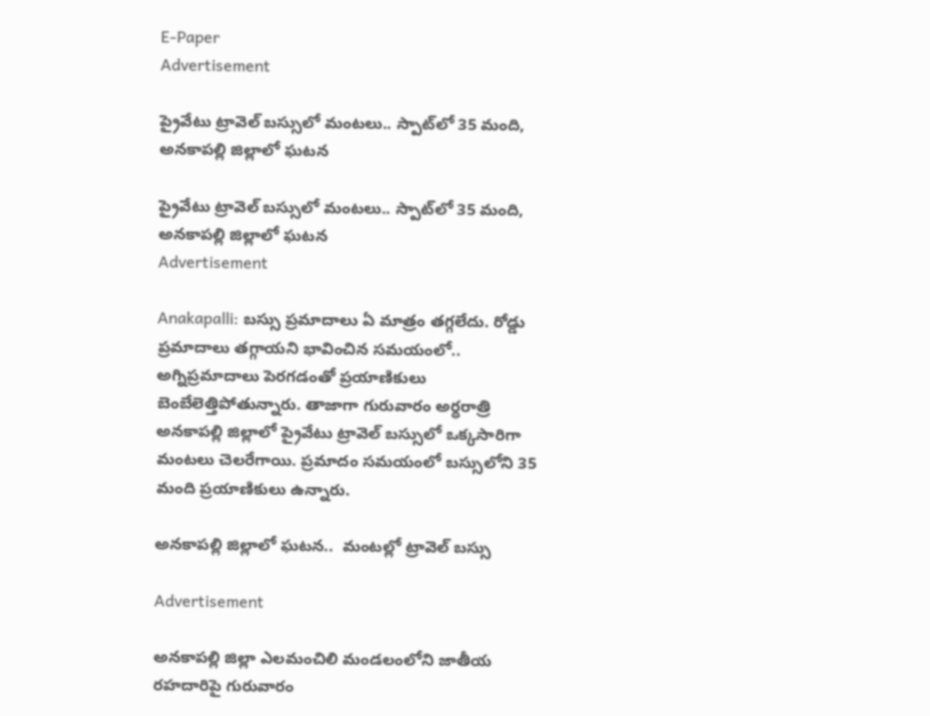E-Paper
Advertisement

ప్రైవేటు ట్రావెల్ బస్సులో మంటలు.. స్పాట్‌లో 35 మంది, అనకాపల్లి జిల్లాలో ఘటన

ప్రైవేటు ట్రావెల్ బస్సులో మంటలు.. స్పాట్‌లో 35 మంది, అనకాపల్లి జిల్లాలో ఘటన
Advertisement

Anakapalli: బస్సు ప్రమాదాలు ఏ మాత్రం తగ్గలేదు. రోడ్డు ప్రమాదాలు తగ్గాయని భావించిన సమయంలో.. అగ్నిప్రమాదాలు పెరగడంతో ప్రయాణికులు బెంబేలెత్తిపోతున్నారు. తాజాగా గురువారం అర్ధరాత్రి అనకాపల్లి జిల్లాలో ప్రైవేటు ట్రావెల్ బస్సులో ఒక్కసారిగా మంటలు చెలరేగాయి. ప్రమాదం సమయంలో బస్సులోని 35 మంది ప్రయాణికులు ఉన్నారు.

అనకాపల్లి జిల్లాలో ఘటన..  మంటల్లో ట్రావెల్ బస్సు

Advertisement

అనకాపల్లి జిల్లా ఎలమంచిలి మండలంలోని జాతీయ రహదారిపై గురువారం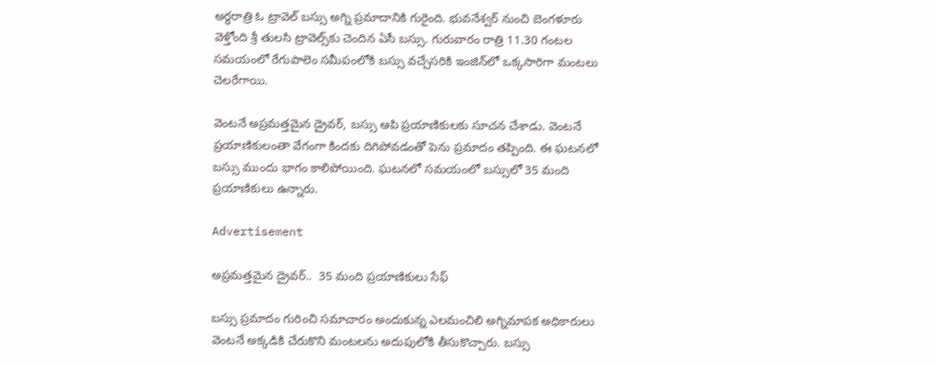అర్ధరాత్రి ఓ ట్రావెల్ బస్సు అగ్ని ప్రమాదానికి గురైంది. భువనేశ్వర్ నుంచి బెంగళూరు వెళ్తోంది శ్రీ తులసి ట్రావెల్స్‌కు చెందిన ఏసీ బస్సు. గురువారం రాత్రి 11.30 గంటల సమయంలో రేగుపాలెం సమీపంలోకి బస్సు వచ్చేసరికి ఇంజిన్‌లో ఒక్కసారిగా మంటలు చెలరేగాయి.

వెంటనే అప్రమత్తమైన డ్రైవర్, బస్సు ఆపి ప్రయాణికులకు సూచన చేశాడు. వెంటనే ప్రయాణికులంతా వేగంగా కిందకు దిగిపోవడంతో పెను ప్రమాదం తప్పింది. ఈ ఘటనలో బస్సు ముందు భాగం కాలిపోయింది. ఘటనలో సమయంలో బస్సులో 35 మంది ప్రయాణికులు ఉన్నారు.

Advertisement

అప్రమత్తమైన డ్రైవర్..  35 మంది ప్రయాణికులు సేఫ్

బస్సు ప్రమాదం గురించి సమాచారం అందుకున్న ఎలమంచిలి అగ్నిమాపక అధికారులు వెంటనే అక్కడికి చేరుకొని మంటలను అదుపులోకి తీసుకొచ్చారు. బస్సు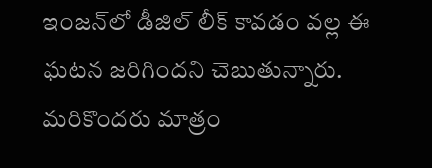ఇంజన్‌లో డీజిల్ లీక్ కావడం వల్ల ఈ ఘటన జరిగిందని చెబుతున్నారు. మరికొందరు మాత్రం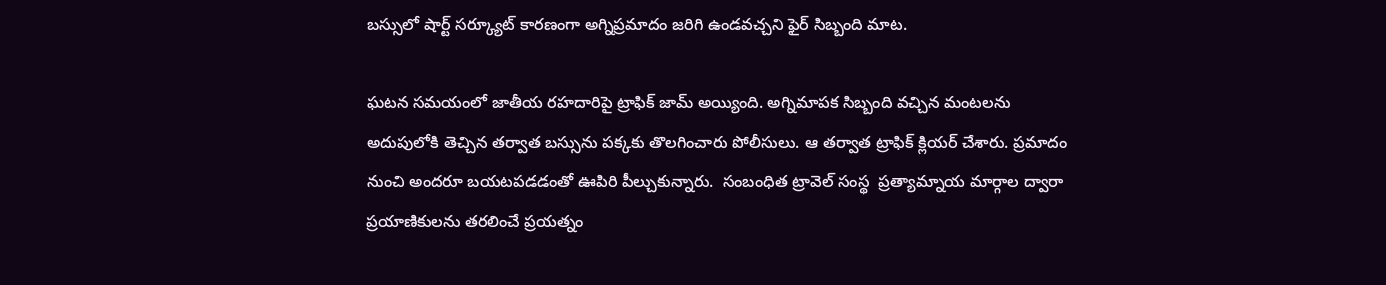బస్సులో షార్ట్ సర్క్యూట్ కారణంగా అగ్నిప్రమాదం జరిగి ఉండవచ్చని ఫైర్ సిబ్బంది మాట.

ఘటన సమయంలో జాతీయ రహదారిపై ట్రాఫిక్ జామ్ అయ్యింది. అగ్నిమాపక సిబ్బంది వచ్చిన మంటలను అదుపులోకి తెచ్చిన తర్వాత బస్సును పక్కకు తొలగించారు పోలీసులు. ఆ తర్వాత ట్రాఫిక్ క్లియర్ చేశారు. ప్రమాదం నుంచి అందరూ బయటపడడంతో ఊపిరి పీల్చుకున్నారు.  సంబంధిత ట్రావెల్ సంస్థ  ప్రత్యామ్నాయ మార్గాల ద్వారా ప్రయాణికులను తరలించే ప్రయత్నం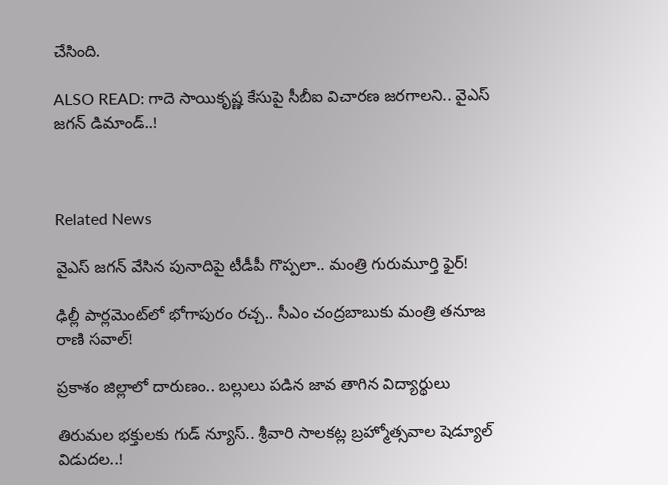చేసింది.

ALSO READ: గాదె సాయికృష్ణ కేసుపై సీబీఐ విచారణ జరగాలని.. వైఎస్ జగన్ డిమాండ్..!



Related News

వైఎస్ జగన్ వేసిన పునాదిపై టీడీపీ గొప్పలా.. మంత్రి గురుమూర్తి ఫైర్!

ఢిల్లీ పార్లమెంట్‌లో భోగాపురం రచ్చ.. సీఎం చంద్రబాబుకు మంత్రి తనూజ రాణి సవాల్!

ప్రకాశం జిల్లాలో దారుణం.. బల్లులు పడిన జావ తాగిన విద్యార్థులు

తిరుమల భక్తులకు గుడ్ న్యూస్.. శ్రీవారి సాలకట్ల బ్రహ్మోత్సవాల షెడ్యూల్ విడుదల..!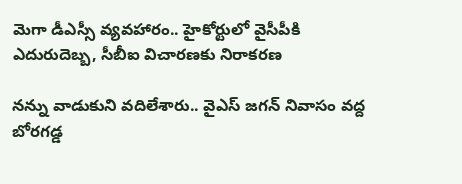మెగా డీఎస్సీ వ్యవహారం.. హైకోర్టులో వైసీపీకి ఎదురుదెబ్బ, సీబీఐ విచారణకు నిరాకరణ

నన్ను వాడుకుని వదిలేశారు.. వైఎస్‌ జగన్ నివాసం వద్ద బోరగడ్డ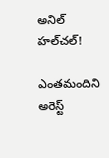అనిల్ హల్‌చల్!

ఎంతమందిని అరెస్ట్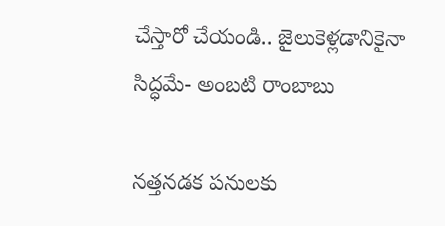చేస్తారో చేయండి.. జైలుకెళ్లడానికైనా సిద్ధమే- అంబటి రాంబాబు

నత్తనడక పనులకు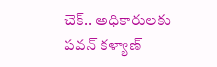చెక్.. అధికారులకు పవన్ కళ్యాణ్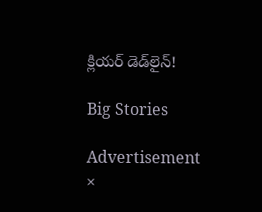క్లియర్ డెడ్‌లైన్!

Big Stories

Advertisement
×